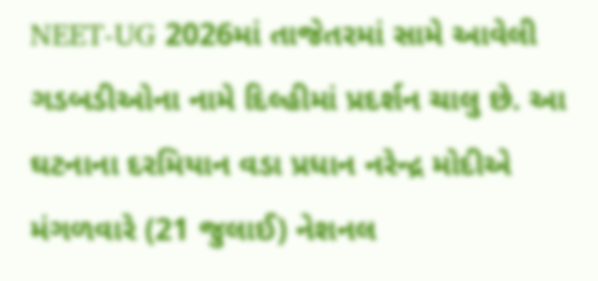NEET-UG 2026માં તાજેતરમાં સામે આવેલી ગડબડીઓના નામે દિલ્હીમાં પ્રદર્શન ચાલુ છે. આ ઘટનાના દરમિયાન વડા પ્રધાન નરેન્દ્ર મોદીએ મંગળવારે (21 જુલાઈ) નેશનલ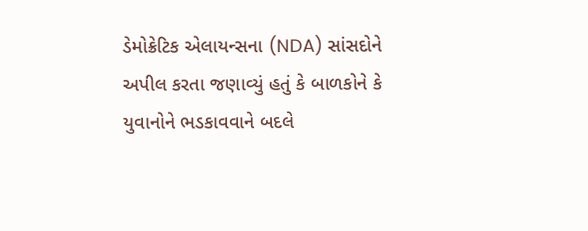ડેમોક્રેટિક એલાયન્સના (NDA) સાંસદોને અપીલ કરતા જણાવ્યું હતું કે બાળકોને કે યુવાનોને ભડકાવવાને બદલે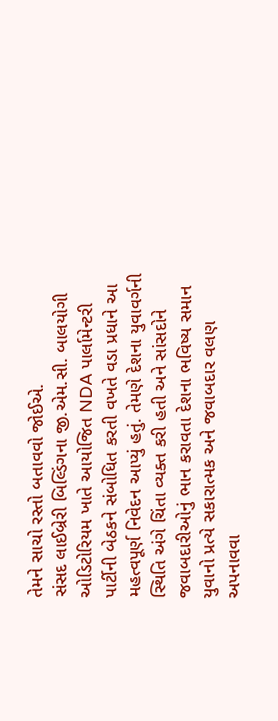તેમને સાચો રસ્તો બતાવવો જોઈએ.
સંસદ લાઈબ્રેરી બિલ્ડિંગના જી.એમ.સી. બાલયોગી ઓડિટોરિયમ ખાતે આયોજિત NDA પાર્લામેન્ટરી પાર્ટીની બેઠકને સંબોધિત કરતી વખતે વડા પ્રધાને આ મહત્વપૂર્ણ નિવેદન આપ્યું હતું. તેમણે દેશના યુવાવર્ગની સ્થિતિ અંગે ચિંતા વ્યક્ત કરી હતી અને સાંસદોને જવાબદારીઓનું ભાન કરાવતા દેશના ભવિષ્ય સમાન યુવાનો પ્રત્યે સકારાત્મક અને જવાબદાર વલણ અપનાવવા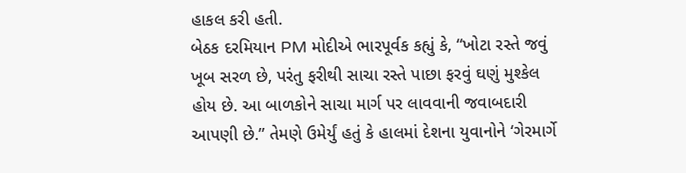હાકલ કરી હતી.
બેઠક દરમિયાન PM મોદીએ ભારપૂર્વક કહ્યું કે, “ખોટા રસ્તે જવું ખૂબ સરળ છે, પરંતુ ફરીથી સાચા રસ્તે પાછા ફરવું ઘણું મુશ્કેલ હોય છે. આ બાળકોને સાચા માર્ગ પર લાવવાની જવાબદારી આપણી છે.” તેમણે ઉમેર્યું હતું કે હાલમાં દેશના યુવાનોને ‘ગેરમાર્ગે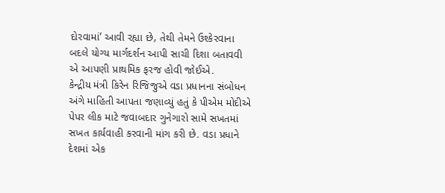દોરવામાં’ આવી રહ્યા છે, તેથી તેમને ઉશ્કેરવાના બદલે યોગ્ય માર્ગદર્શન આપી સાચી દિશા બતાવવી એ આપણી પ્રાથમિક ફરજ હોવી જોઈએ.
કેન્દ્રીય મંત્રી કિરેન રિજિજુએ વડા પ્રધાનના સંબોધન અંગે માહિતી આપતા જણાવ્યું હતું કે પીએમ મોદીએ પેપર લીક માટે જવાબદાર ગુનેગારો સામે સખતમાં સખત કાર્યવાહી કરવાની માંગ કરી છે. વડા પ્રધાને દેશમાં એક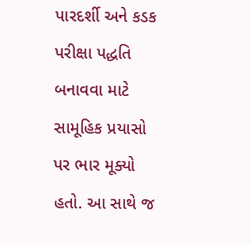પારદર્શી અને કડક પરીક્ષા પદ્ધતિ બનાવવા માટે સામૂહિક પ્રયાસો પર ભાર મૂક્યો હતો. આ સાથે જ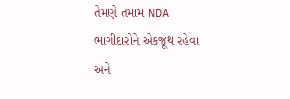તેમણે તમામ NDA ભાગીદારોને એકજૂથ રહેવા અને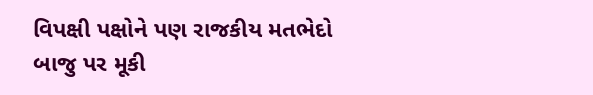વિપક્ષી પક્ષોને પણ રાજકીય મતભેદો બાજુ પર મૂકી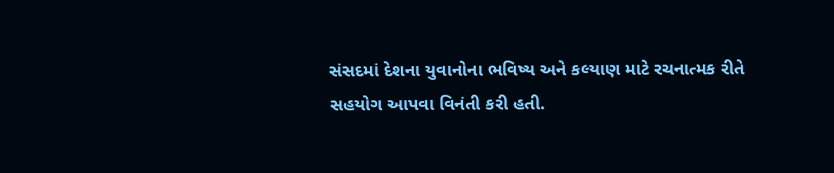સંસદમાં દેશના યુવાનોના ભવિષ્ય અને કલ્યાણ માટે રચનાત્મક રીતે સહયોગ આપવા વિનંતી કરી હતી.